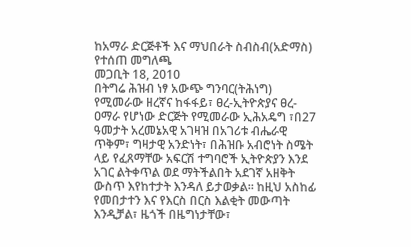ከአማራ ድርጅቶች እና ማህበራት ስብስብ(አድማስ) የተሰጠ መግለጫ
መጋቢት 18, 2010
በትግሬ ሕዝብ ነፃ አውጭ ግንባር(ትሕነግ) የሚመራው ዘረኛና ከፋፋይ፣ ፀረ-ኢትዮጵያና ፀረ-ዐማራ የሆነው ድርጅት የሚመራው ኢሕአዴግ ፣በ27 ዓመታት አረመኔአዊ አገዛዝ በአገሪቱ ብሔራዊ ጥቅም፣ ግዛታዊ አንድነት፣ በሕዝቡ አብሮነት ስሜት ላይ የፈጸማቸው አፍርሽ ተግባሮች ኢትዮጵያን እንደ አገር ልትቀጥል ወደ ማትችልበት አደገኛ አዘቅት ውስጥ እየከተታት እንዳለ ይታወቃል። ከዚህ አስከፊ የመበታተን እና የእርስ በርስ እልቂት መውጣት እንዲቻል፣ ዜጎች በዜግነታቸው፣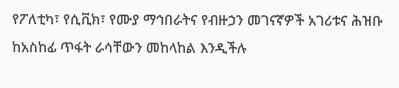የፖለቲካ፣ የሲቪክ፣ የሙያ ማኅበራትና የብዙኃን መገናኛዎች አገሪቱና ሕዝቡ ከአስከፊ ጥፋት ራሳቸውን መከላከል እንዲችሉ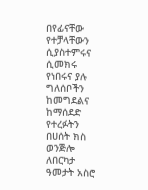በየፊናቸው የተቻላቸውን ሲያስተምሩና ሲመክሩ የነበሩና ያሉ ግለሰቦችን ከመግደልና ከማሰደድ የተረፉትን በሀሰት ክስ ወንጅሎ ለበርካታ ዓመታት አስሮ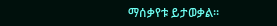ማሰቃየቱ ይታወቃል።